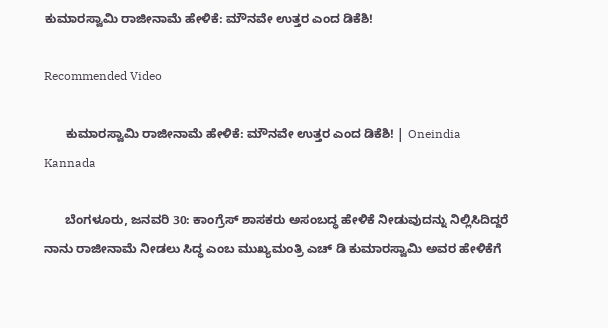ಕುಮಾರಸ್ವಾಮಿ ರಾಜೀನಾಮೆ ಹೇಳಿಕೆ: ಮೌನವೇ ಉತ್ತರ ಎಂದ ಡಿಕೆಶಿ!

Recommended Video

      ಕುಮಾರಸ್ವಾಮಿ ರಾಜೀನಾಮೆ ಹೇಳಿಕೆ: ಮೌನವೇ ಉತ್ತರ ಎಂದ ಡಿಕೆಶಿ! | Oneindia Kannada

      ಬೆಂಗಳೂರು, ಜನವರಿ 30: ಕಾಂಗ್ರೆಸ್ ಶಾಸಕರು ಅಸಂಬದ್ಧ ಹೇಳಿಕೆ ನೀಡುವುದನ್ನು ನಿಲ್ಲಿಸಿದಿದ್ದರೆ ನಾನು ರಾಜೀನಾಮೆ ನೀಡಲು ಸಿದ್ಧ ಎಂಬ ಮುಖ್ಯಮಂತ್ರಿ ಎಚ್ ಡಿ ಕುಮಾರಸ್ವಾಮಿ ಅವರ ಹೇಳಿಕೆಗೆ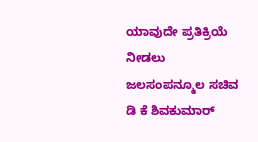ಯಾವುದೇ ಪ್ರತಿಕ್ರಿಯೆ ನೀಡಲು ಜಲಸಂಪನ್ಮೂಲ ಸಚಿವ ಡಿ ಕೆ ಶಿವಕುಮಾರ್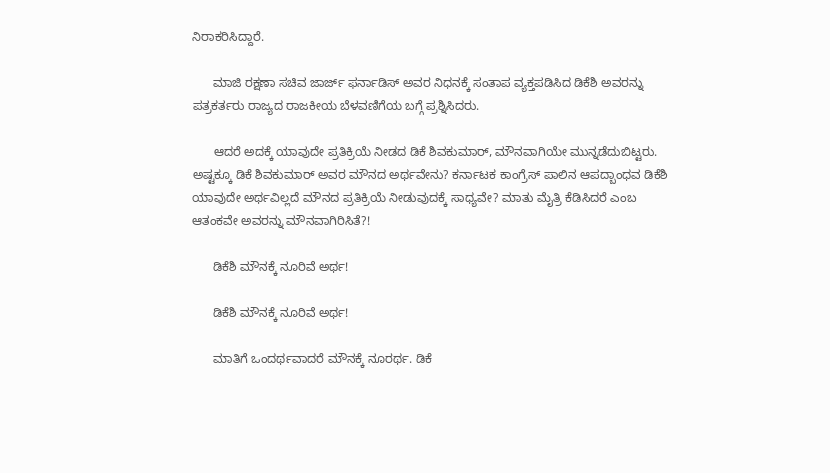ನಿರಾಕರಿಸಿದ್ದಾರೆ.

      ಮಾಜಿ ರಕ್ಷಣಾ ಸಚಿವ ಜಾರ್ಜ್ ಫರ್ನಾಡಿಸ್ ಅವರ ನಿಧನಕ್ಕೆ ಸಂತಾಪ ವ್ಯಕ್ತಪಡಿಸಿದ ಡಿಕೆಶಿ ಅವರನ್ನು ಪತ್ರಕರ್ತರು ರಾಜ್ಯದ ರಾಜಕೀಯ ಬೆಳವಣಿಗೆಯ ಬಗ್ಗೆ ಪ್ರಶ್ನಿಸಿದರು.

      ಆದರೆ ಅದಕ್ಕೆ ಯಾವುದೇ ಪ್ರತಿಕ್ರಿಯೆ ನೀಡದ ಡಿಕೆ ಶಿವಕುಮಾರ್, ಮೌನವಾಗಿಯೇ ಮುನ್ನಡೆದುಬಿಟ್ಟರು. ಅಷ್ಟಕ್ಕೂ ಡಿಕೆ ಶಿವಕುಮಾರ್ ಅವರ ಮೌನದ ಅರ್ಥವೇನು? ಕರ್ನಾಟಕ ಕಾಂಗ್ರೆಸ್ ಪಾಲಿನ ಆಪದ್ಬಾಂಧವ ಡಿಕೆಶಿ ಯಾವುದೇ ಅರ್ಥವಿಲ್ಲದೆ ಮೌನದ ಪ್ರತಿಕ್ರಿಯೆ ನೀಡುವುದಕ್ಕೆ ಸಾಧ್ಯವೇ? ಮಾತು ಮೈತ್ರಿ ಕೆಡಿಸಿದರೆ ಎಂಬ ಆತಂಕವೇ ಅವರನ್ನು ಮೌನವಾಗಿರಿಸಿತೆ?!

      ಡಿಕೆಶಿ ಮೌನಕ್ಕೆ ನೂರಿವೆ ಅರ್ಥ!

      ಡಿಕೆಶಿ ಮೌನಕ್ಕೆ ನೂರಿವೆ ಅರ್ಥ!

      ಮಾತಿಗೆ ಒಂದರ್ಥವಾದರೆ ಮೌನಕ್ಕೆ ನೂರರ್ಥ. ಡಿಕೆ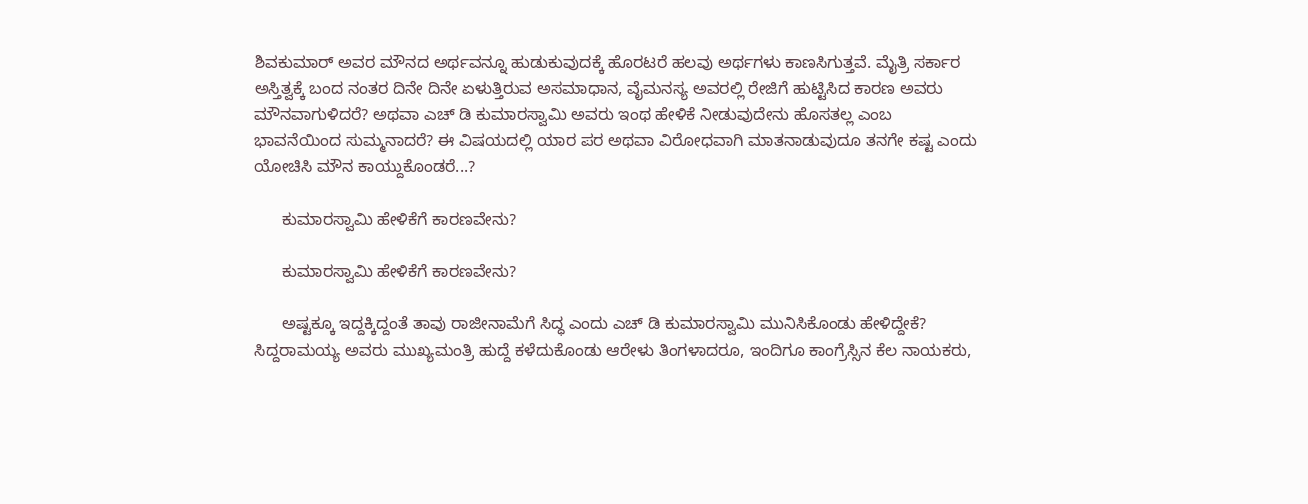ಶಿವಕುಮಾರ್ ಅವರ ಮೌನದ ಅರ್ಥವನ್ನೂ ಹುಡುಕುವುದಕ್ಕೆ ಹೊರಟರೆ ಹಲವು ಅರ್ಥಗಳು ಕಾಣಸಿಗುತ್ತವೆ. ಮೈತ್ರಿ ಸರ್ಕಾರ ಅಸ್ತಿತ್ವಕ್ಕೆ ಬಂದ ನಂತರ ದಿನೇ ದಿನೇ ಏಳುತ್ತಿರುವ ಅಸಮಾಧಾನ, ವೈಮನಸ್ಯ ಅವರಲ್ಲಿ ರೇಜಿಗೆ ಹುಟ್ಟಿಸಿದ ಕಾರಣ ಅವರು ಮೌನವಾಗುಳಿದರೆ? ಅಥವಾ ಎಚ್ ಡಿ ಕುಮಾರಸ್ವಾಮಿ ಅವರು ಇಂಥ ಹೇಳಿಕೆ ನೀಡುವುದೇನು ಹೊಸತಲ್ಲ ಎಂಬ ಭಾವನೆಯಿಂದ ಸುಮ್ಮನಾದರೆ? ಈ ವಿಷಯದಲ್ಲಿ ಯಾರ ಪರ ಅಥವಾ ವಿರೋಧವಾಗಿ ಮಾತನಾಡುವುದೂ ತನಗೇ ಕಷ್ಟ ಎಂದು ಯೋಚಿಸಿ ಮೌನ ಕಾಯ್ದುಕೊಂಡರೆ...?

      ಕುಮಾರಸ್ವಾಮಿ ಹೇಳಿಕೆಗೆ ಕಾರಣವೇನು?

      ಕುಮಾರಸ್ವಾಮಿ ಹೇಳಿಕೆಗೆ ಕಾರಣವೇನು?

      ಅಷ್ಟಕ್ಕೂ ಇದ್ದಕ್ಕಿದ್ದಂತೆ ತಾವು ರಾಜೀನಾಮೆಗೆ ಸಿದ್ಧ ಎಂದು ಎಚ್ ಡಿ ಕುಮಾರಸ್ವಾಮಿ ಮುನಿಸಿಕೊಂಡು ಹೇಳಿದ್ದೇಕೆ? ಸಿದ್ದರಾಮಯ್ಯ ಅವರು ಮುಖ್ಯಮಂತ್ರಿ ಹುದ್ದೆ ಕಳೆದುಕೊಂಡು ಆರೇಳು ತಿಂಗಳಾದರೂ, ಇಂದಿಗೂ ಕಾಂಗ್ರೆಸ್ಸಿನ ಕೆಲ ನಾಯಕರು,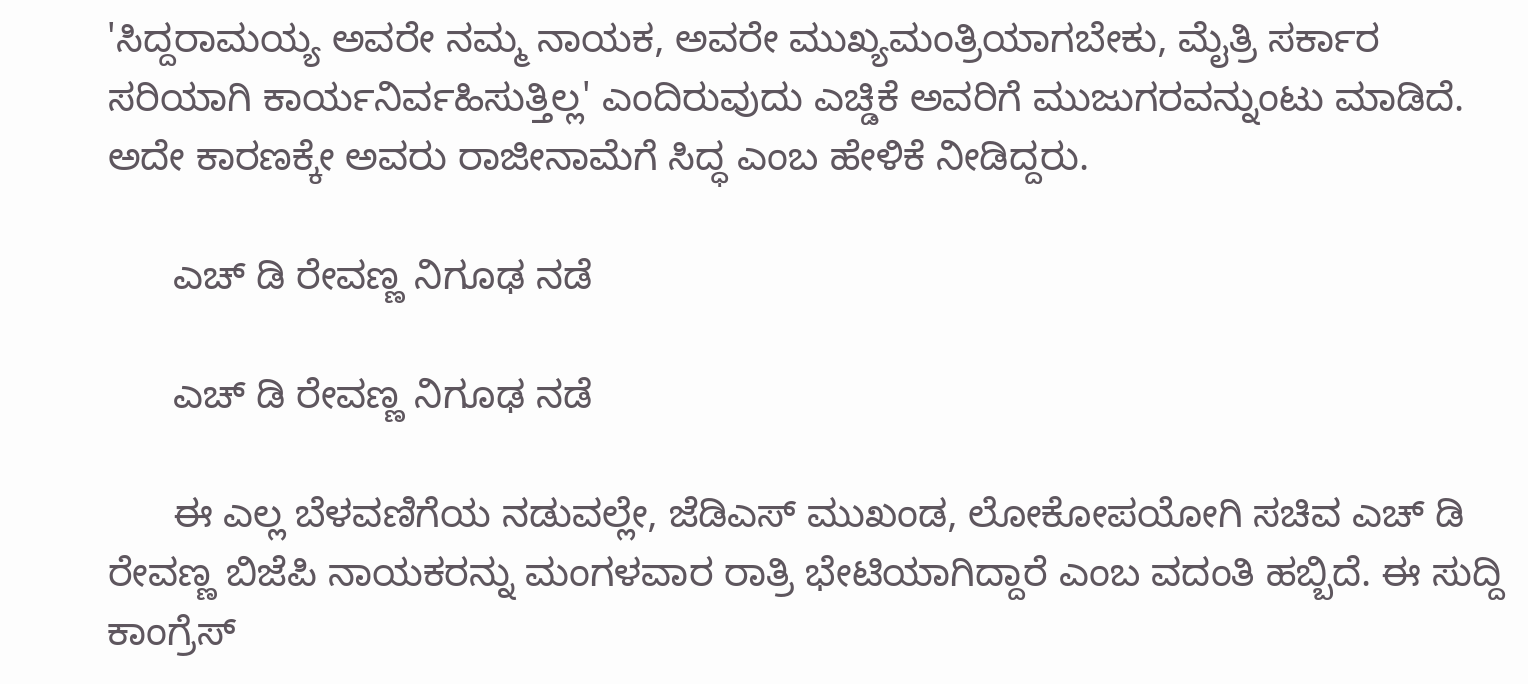'ಸಿದ್ದರಾಮಯ್ಯ ಅವರೇ ನಮ್ಮ ನಾಯಕ, ಅವರೇ ಮುಖ್ಯಮಂತ್ರಿಯಾಗಬೇಕು, ಮೈತ್ರಿ ಸರ್ಕಾರ ಸರಿಯಾಗಿ ಕಾರ್ಯನಿರ್ವಹಿಸುತ್ತಿಲ್ಲ' ಎಂದಿರುವುದು ಎಚ್ಡಿಕೆ ಅವರಿಗೆ ಮುಜುಗರವನ್ನುಂಟು ಮಾಡಿದೆ. ಅದೇ ಕಾರಣಕ್ಕೇ ಅವರು ರಾಜೀನಾಮೆಗೆ ಸಿದ್ಧ ಎಂಬ ಹೇಳಿಕೆ ನೀಡಿದ್ದರು.

      ಎಚ್ ಡಿ ರೇವಣ್ಣ ನಿಗೂಢ ನಡೆ

      ಎಚ್ ಡಿ ರೇವಣ್ಣ ನಿಗೂಢ ನಡೆ

      ಈ ಎಲ್ಲ ಬೆಳವಣಿಗೆಯ ನಡುವಲ್ಲೇ, ಜೆಡಿಎಸ್ ಮುಖಂಡ, ಲೋಕೋಪಯೋಗಿ ಸಚಿವ ಎಚ್ ಡಿ ರೇವಣ್ಣ ಬಿಜೆಪಿ ನಾಯಕರನ್ನು ಮಂಗಳವಾರ ರಾತ್ರಿ ಭೇಟಿಯಾಗಿದ್ದಾರೆ ಎಂಬ ವದಂತಿ ಹಬ್ಬಿದೆ. ಈ ಸುದ್ದಿ ಕಾಂಗ್ರೆಸ್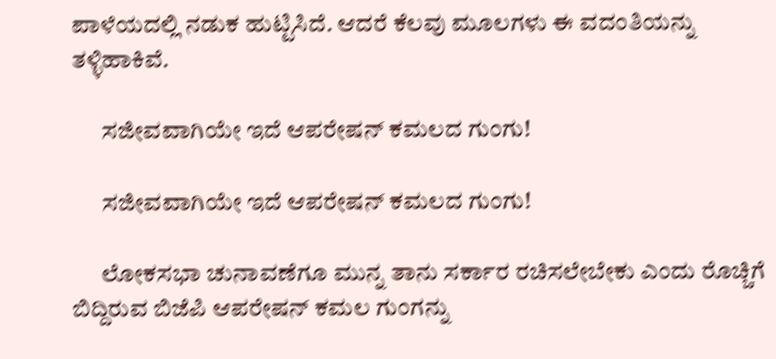ಪಾಳೆಯದಲ್ಲಿ ನಡುಕ ಹುಟ್ಟಿಸಿದೆ. ಆದರೆ ಕೆಲವು ಮೂಲಗಳು ಈ ವದಂತಿಯನ್ನು ತಳ್ಳಿಹಾಕಿವೆ.

      ಸಜೀವವಾಗಿಯೇ ಇದೆ ಆಪರೇಷನ್ ಕಮಲದ ಗುಂಗು!

      ಸಜೀವವಾಗಿಯೇ ಇದೆ ಆಪರೇಷನ್ ಕಮಲದ ಗುಂಗು!

      ಲೋಕಸಭಾ ಚುನಾವಣೆಗೂ ಮುನ್ನ ತಾನು ಸರ್ಕಾರ ರಚಿಸಲೇಬೇಕು ಎಂದು ರೊಚ್ಚಿಗೆ ಬಿದ್ದಿರುವ ಬಿಜೆಪಿ ಆಪರೇಷನ್ ಕಮಲ ಗುಂಗನ್ನು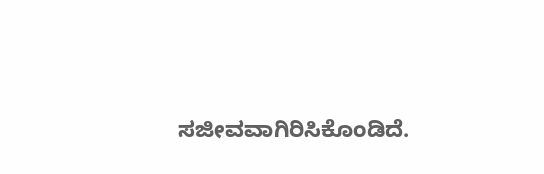ಸಜೀವವಾಗಿರಿಸಿಕೊಂಡಿದೆ.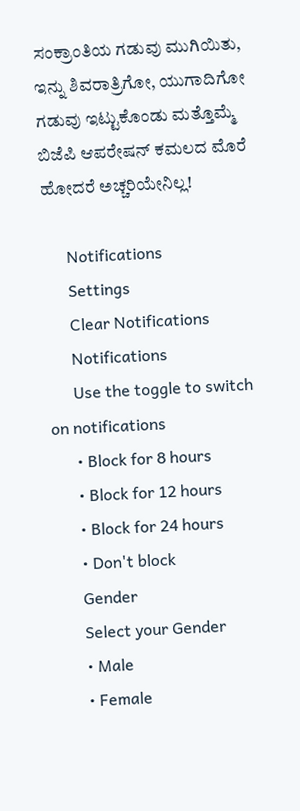ಸಂಕ್ರಾಂತಿಯ ಗಡುವು ಮುಗಿಯಿತು, ಇನ್ನು ಶಿವರಾತ್ರಿಗೋ, ಯುಗಾದಿಗೋ ಗಡುವು ಇಟ್ಟುಕೊಂಡು ಮತ್ತೊಮ್ಮೆ ಬಿಜೆಪಿ ಆಪರೇಷನ್ ಕಮಲದ ಮೊರೆ ಹೋದರೆ ಅಚ್ಚರಿಯೇನಿಲ್ಲ!

      Notifications
      Settings
      Clear Notifications
      Notifications
      Use the toggle to switch on notifications
      • Block for 8 hours
      • Block for 12 hours
      • Block for 24 hours
      • Don't block
      Gender
      Select your Gender
      • Male
      • Female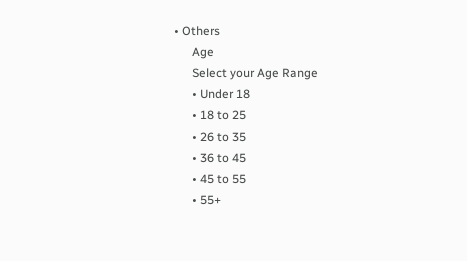• Others
      Age
      Select your Age Range
      • Under 18
      • 18 to 25
      • 26 to 35
      • 36 to 45
      • 45 to 55
      • 55+